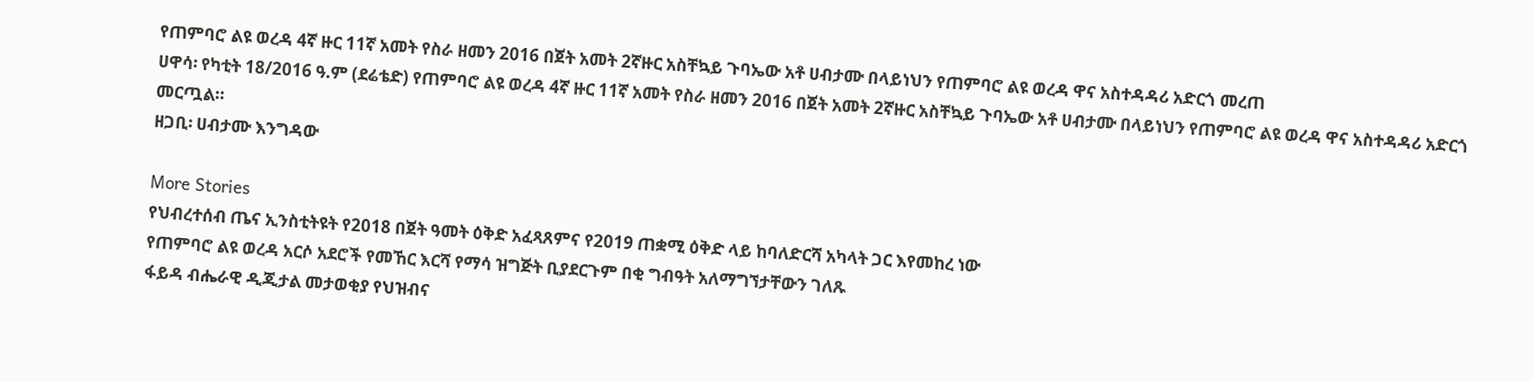የጠምባሮ ልዩ ወረዳ 4ኛ ዙር 11ኛ አመት የስራ ዘመን 2016 በጀት አመት 2ኛዙር አስቸኳይ ጉባኤው አቶ ሀብታሙ በላይነህን የጠምባሮ ልዩ ወረዳ ዋና አስተዳዳሪ አድርጎ መረጠ
ሀዋሳ፡ የካቲት 18/2016 ዓ.ም (ደሬቴድ) የጠምባሮ ልዩ ወረዳ 4ኛ ዙር 11ኛ አመት የስራ ዘመን 2016 በጀት አመት 2ኛዙር አስቸኳይ ጉባኤው አቶ ሀብታሙ በላይነህን የጠምባሮ ልዩ ወረዳ ዋና አስተዳዳሪ አድርጎ መርጧል።
ዘጋቢ፡ ሀብታሙ እንግዳው

More Stories
የህብረተሰብ ጤና ኢንስቲትዩት የ2018 በጀት ዓመት ዕቅድ አፈጻጸምና የ2019 ጠቋሚ ዕቅድ ላይ ከባለድርሻ አካላት ጋር እየመከረ ነው
የጠምባሮ ልዩ ወረዳ አርሶ አደሮች የመኸር እርሻ የማሳ ዝግጅት ቢያደርጉም በቂ ግብዓት አለማግኘታቸውን ገለጹ
ፋይዳ ብሔራዊ ዲጂታል መታወቂያ የህዝብና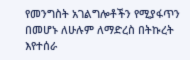የመንግስት አገልግሎቶችን የሚያፋጥን በመሆኑ ለሁሉም ለማድረስ በትኩረት እየተሰራ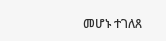መሆኑ ተገለጸ